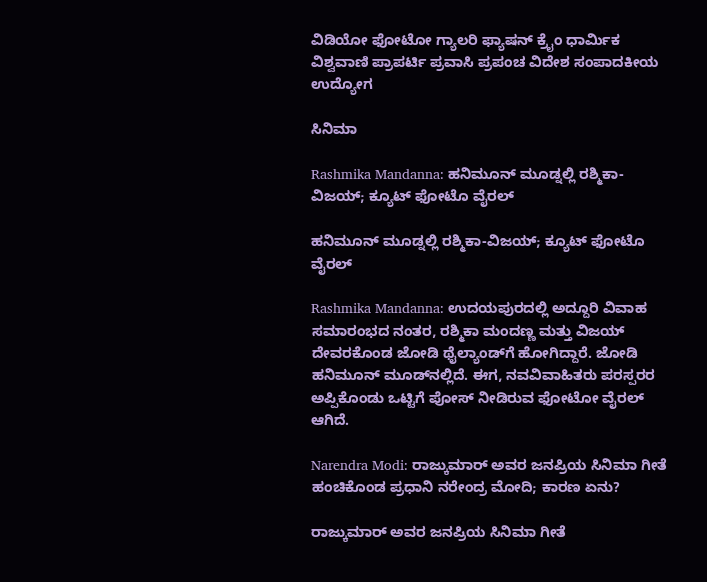ವಿಡಿಯೋ ಫೋಟೋ ಗ್ಯಾಲರಿ ಫ್ಯಾಷನ್ ಕ್ರೈಂ ಧಾರ್ಮಿಕ ವಿಶ್ವವಾಣಿ ಪ್ರಾಪರ್ಟಿ ಪ್ರವಾಸಿ ಪ್ರಪಂಚ ವಿದೇಶ ಸಂಪಾದಕೀಯ ಉದ್ಯೋಗ

ಸಿನಿಮಾ

Rashmika Mandanna: ಹನಿಮೂನ್ ಮೂಡ್ನಲ್ಲಿ ರಶ್ಮಿಕಾ-ವಿಜಯ್‌; ಕ್ಯೂಟ್‌ ಫೋಟೊ ವೈರಲ್‌

ಹನಿಮೂನ್ ಮೂಡ್ನಲ್ಲಿ ರಶ್ಮಿಕಾ-ವಿಜಯ್‌; ಕ್ಯೂಟ್‌ ಫೋಟೊ ವೈರಲ್‌

Rashmika Mandanna: ಉದಯಪುರದಲ್ಲಿ ಅದ್ದೂರಿ ವಿವಾಹ ಸಮಾರಂಭದ ನಂತರ, ರಶ್ಮಿಕಾ ಮಂದಣ್ಣ ಮತ್ತು ವಿಜಯ್ ದೇವರಕೊಂಡ ಜೋಡಿ ಥೈಲ್ಯಾಂಡ್‌ಗೆ ಹೋಗಿದ್ದಾರೆ. ಜೋಡಿ ಹನಿಮೂನ್‌ ಮೂಡ್‌ನಲ್ಲಿದೆ. ಈಗ, ನವವಿವಾಹಿತರು ಪರಸ್ಪರರ ಅಪ್ಪಿಕೊಂಡು ಒಟ್ಟಿಗೆ ಪೋಸ್‌ ನೀಡಿರುವ ಫೋಟೋ ವೈರಲ್‌ ಆಗಿದೆ.

Narendra Modi: ರಾಜ್ಕುಮಾರ್ ಅವರ ಜನಪ್ರಿಯ ಸಿನಿಮಾ ಗೀತೆ ಹಂಚಿಕೊಂಡ ಪ್ರಧಾನಿ ನರೇಂದ್ರ ಮೋದಿ; ಕಾರಣ ಏನು?

ರಾಜ್ಕುಮಾರ್ ಅವರ ಜನಪ್ರಿಯ ಸಿನಿಮಾ ಗೀತೆ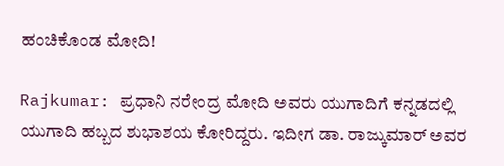ಹಂಚಿಕೊಂಡ ಮೋದಿ!

Rajkumar: ಪ್ರಧಾನಿ ನರೇಂದ್ರ ಮೋದಿ ಅವರು ಯುಗಾದಿಗೆ ಕನ್ನಡದಲ್ಲಿ ಯುಗಾದಿ ಹಬ್ಬದ ಶುಭಾಶಯ ಕೋರಿದ್ದರು. ಇದೀಗ ಡಾ. ರಾಜ್ಕುಮಾರ್ ಅವರ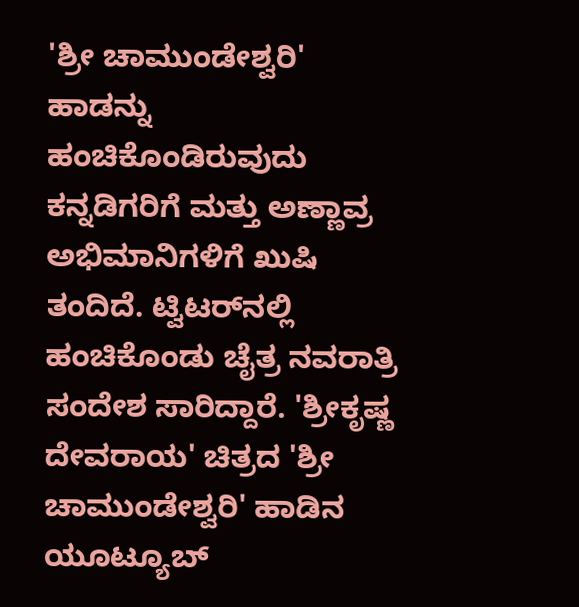'ಶ್ರೀ ಚಾಮುಂಡೇಶ್ವರಿ' ಹಾಡನ್ನು ಹಂಚಿಕೊಂಡಿರುವುದು ಕನ್ನಡಿಗರಿಗೆ ಮತ್ತು ಅಣ್ಣಾವ್ರ ಅಭಿಮಾನಿಗಳಿಗೆ ಖುಷಿ ತಂದಿದೆ. ಟ್ವಿಟರ್‌ನಲ್ಲಿ ಹಂಚಿಕೊಂಡು ಚೈತ್ರ ನವರಾತ್ರಿ ಸಂದೇಶ ಸಾರಿದ್ದಾರೆ. 'ಶ್ರೀಕೃಷ್ಣ ದೇವರಾಯ' ಚಿತ್ರದ 'ಶ್ರೀ ಚಾಮುಂಡೇಶ್ವರಿ' ಹಾಡಿನ ಯೂಟ್ಯೂಬ್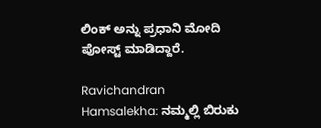ಲಿಂಕ್ ಅನ್ನು ಪ್ರಧಾನಿ ಮೋದಿ ಪೋಸ್ಟ್ ಮಾಡಿದ್ದಾರೆ.

Ravichandran Hamsalekha: ನಮ್ಮಲ್ಲಿ ಬಿರುಕು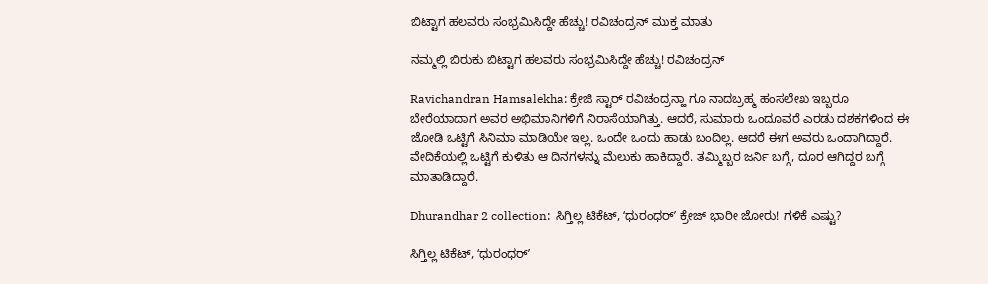ಬಿಟ್ಟಾಗ ಹಲವರು ಸಂಭ್ರಮಿಸಿದ್ದೇ ಹೆಚ್ಚು! ರವಿಚಂದ್ರನ್ ಮುಕ್ತ ಮಾತು

ನಮ್ಮಲ್ಲಿ ಬಿರುಕು ಬಿಟ್ಟಾಗ ಹಲವರು ಸಂಭ್ರಮಿಸಿದ್ದೇ ಹೆಚ್ಚು! ರವಿಚಂದ್ರನ್

Ravichandran Hamsalekha: ಕ್ರೇಜಿ ಸ್ಟಾರ್ ರವಿಚಂದ್ರನ್ಹಾ ಗೂ ನಾದಬ್ರಹ್ಮ ಹಂಸಲೇಖ ಇಬ್ಬರೂ ಬೇರೆಯಾದಾಗ ಅವರ ಅಭಿಮಾನಿಗಳಿಗೆ ನಿರಾಸೆಯಾಗಿತ್ತು. ಆದರೆ, ಸುಮಾರು ಒಂದೂವರೆ ಎರಡು ದಶಕಗಳಿಂದ ಈ ಜೋಡಿ ಒಟ್ಟಿಗೆ ಸಿನಿಮಾ ಮಾಡಿಯೇ ಇಲ್ಲ. ಒಂದೇ ಒಂದು ಹಾಡು ಬಂದಿಲ್ಲ. ಆದರೆ ಈಗ ಅವರು ಒಂದಾಗಿದ್ದಾರೆ. ವೇದಿಕೆಯಲ್ಲಿ ಒಟ್ಟಿಗೆ ಕುಳಿತು ಆ ದಿನಗಳನ್ನು ಮೆಲುಕು ಹಾಕಿದ್ದಾರೆ. ತಮ್ಮಿಬ್ಬರ ಜರ್ನಿ ಬಗ್ಗೆ, ದೂರ ಆಗಿದ್ದರ ಬಗ್ಗೆ ಮಾತಾಡಿದ್ದಾರೆ.

Dhurandhar 2 collection:  ಸಿಗ್ತಿಲ್ಲ ಟಿಕೆಟ್, ʻಧುರಂಧರ್‌ʼ ಕ್ರೇಜ್ ಭಾರೀ ಜೋರು! ಗಳಿಕೆ ಎಷ್ಟು?

ಸಿಗ್ತಿಲ್ಲ ಟಿಕೆಟ್, ʻಧುರಂಧರ್‌ʼ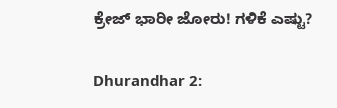ಕ್ರೇಜ್ ಭಾರೀ ಜೋರು! ಗಳಿಕೆ ಎಷ್ಟು?

Dhurandhar 2: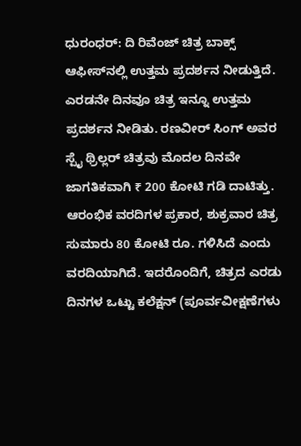ಧುರಂಧರ್: ದಿ ರಿವೆಂಜ್ ಚಿತ್ರ ಬಾಕ್ಸ್ ಆಫೀಸ್‌ನಲ್ಲಿ ಉತ್ತಮ ಪ್ರದರ್ಶನ ನೀಡುತ್ತಿದೆ. ಎರಡನೇ ದಿನವೂ ಚಿತ್ರ ಇನ್ನೂ ಉತ್ತಮ ಪ್ರದರ್ಶನ ನೀಡಿತು. ರಣವೀರ್ ಸಿಂಗ್ ಅವರ ಸ್ಪೈ ಥ್ರಿಲ್ಲರ್ ಚಿತ್ರವು ಮೊದಲ ದಿನವೇ ಜಾಗತಿಕವಾಗಿ ₹ 200 ಕೋಟಿ ಗಡಿ ದಾಟಿತ್ತು. ಆರಂಭಿಕ ವರದಿಗಳ ಪ್ರಕಾರ, ಶುಕ್ರವಾರ ಚಿತ್ರ ಸುಮಾರು 80 ಕೋಟಿ ರೂ. ಗಳಿಸಿದೆ ಎಂದು ವರದಿಯಾಗಿದೆ. ಇದರೊಂದಿಗೆ, ಚಿತ್ರದ ಎರಡು ದಿನಗಳ ಒಟ್ಟು ಕಲೆಕ್ಷನ್ (ಪೂರ್ವವೀಕ್ಷಣೆಗಳು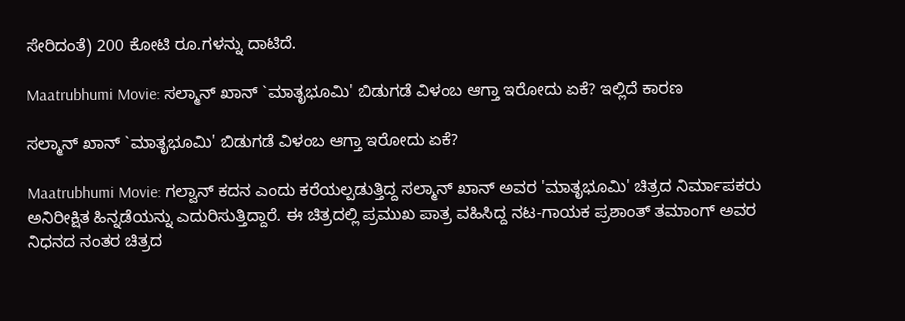ಸೇರಿದಂತೆ) 200 ಕೋಟಿ ರೂ.ಗಳನ್ನು ದಾಟಿದೆ.

Maatrubhumi Movie: ಸಲ್ಮಾನ್ ಖಾನ್ `ಮಾತೃಭೂಮಿ' ಬಿಡುಗಡೆ ವಿಳಂಬ ಆಗ್ತಾ ಇರೋದು ಏಕೆ? ಇಲ್ಲಿದೆ ಕಾರಣ

ಸಲ್ಮಾನ್ ಖಾನ್ `ಮಾತೃಭೂಮಿ' ಬಿಡುಗಡೆ ವಿಳಂಬ ಆಗ್ತಾ ಇರೋದು ಏಕೆ?

Maatrubhumi Movie: ಗಲ್ವಾನ್ ಕದನ ಎಂದು ಕರೆಯಲ್ಪಡುತ್ತಿದ್ದ ಸಲ್ಮಾನ್ ಖಾನ್ ಅವರ 'ಮಾತೃಭೂಮಿ' ಚಿತ್ರದ ನಿರ್ಮಾಪಕರು ಅನಿರೀಕ್ಷಿತ ಹಿನ್ನಡೆಯನ್ನು ಎದುರಿಸುತ್ತಿದ್ದಾರೆ. ಈ ಚಿತ್ರದಲ್ಲಿ ಪ್ರಮುಖ ಪಾತ್ರ ವಹಿಸಿದ್ದ ನಟ-ಗಾಯಕ ಪ್ರಶಾಂತ್ ತಮಾಂಗ್ ಅವರ ನಿಧನದ ನಂತರ ಚಿತ್ರದ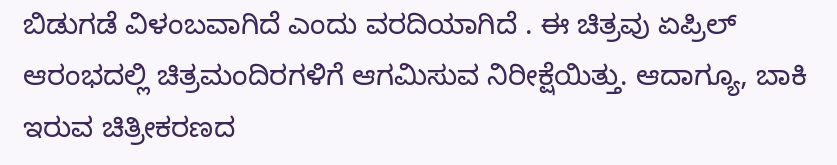ಬಿಡುಗಡೆ ವಿಳಂಬವಾಗಿದೆ ಎಂದು ವರದಿಯಾಗಿದೆ . ಈ ಚಿತ್ರವು ಏಪ್ರಿಲ್ ಆರಂಭದಲ್ಲಿ ಚಿತ್ರಮಂದಿರಗಳಿಗೆ ಆಗಮಿಸುವ ನಿರೀಕ್ಷೆಯಿತ್ತು. ಆದಾಗ್ಯೂ, ಬಾಕಿ ಇರುವ ಚಿತ್ರೀಕರಣದ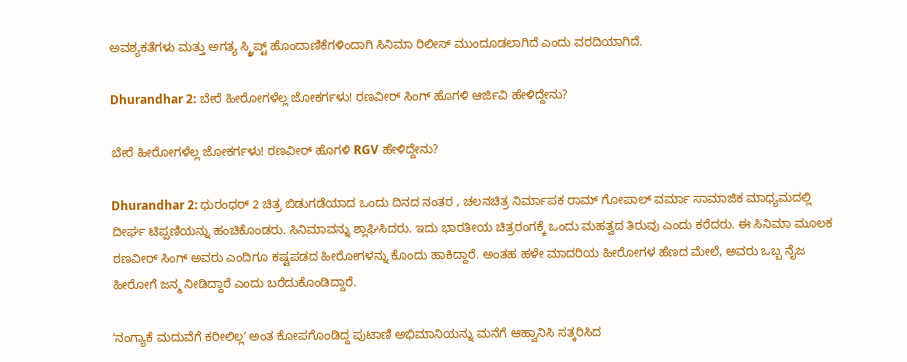ಅವಶ್ಯಕತೆಗಳು ಮತ್ತು ಅಗತ್ಯ ಸ್ಕ್ರಿಪ್ಟ್ ಹೊಂದಾಣಿಕೆಗಳಿಂದಾಗಿ ಸಿನಿಮಾ ರಿಲೀಸ್‌ ಮುಂದೂಡಲಾಗಿದೆ ಎಂದು ವರದಿಯಾಗಿದೆ.

Dhurandhar 2: ಬೇರೆ ಹೀರೋಗಳೆಲ್ಲ ಜೋಕರ್ಗಳು! ರಣವೀರ್ ಸಿಂಗ್‌ ಹೊಗಳಿ ಆರ್ಜಿವಿ ಹೇಳಿದ್ದೇನು?

ಬೇರೆ ಹೀರೋಗಳೆಲ್ಲ ಜೋಕರ್ಗಳು! ರಣವೀರ್ ಹೊಗಳಿ RGV ಹೇಳಿದ್ದೇನು?

Dhurandhar 2: ಧುರಂಧರ್ 2 ಚಿತ್ರ ಬಿಡುಗಡೆಯಾದ ಒಂದು ದಿನದ ನಂತರ , ಚಲನಚಿತ್ರ ನಿರ್ಮಾಪಕ ರಾಮ್ ಗೋಪಾಲ್ ವರ್ಮಾ ಸಾಮಾಜಿಕ ಮಾಧ್ಯಮದಲ್ಲಿ ದೀರ್ಘ ಟಿಪ್ಪಣಿಯನ್ನು ಹಂಚಿಕೊಂಡರು. ಸಿನಿಮಾವನ್ನು ಶ್ಲಾಘಿಸಿದರು. ಇದು ಭಾರತೀಯ ಚಿತ್ರರಂಗಕ್ಕೆ ಒಂದು ಮಹತ್ವದ ತಿರುವು ಎಂದು ಕರೆದರು. ಈ ಸಿನಿಮಾ ಮೂಲಕ ರಣವೀರ್ ಸಿಂಗ್ ಅವರು ಎಂದಿಗೂ ಕಷ್ಟಪಡದ ಹೀರೋಗಳನ್ನು ಕೊಂದು ಹಾಕಿದ್ದಾರೆ. ಅಂತಹ ಹಳೇ ಮಾದರಿಯ ಹೀರೋಗಳ ಹೆಣದ ಮೇಲೆ, ಅವರು ಒಬ್ಬ ನೈಜ ಹೀರೋಗೆ ಜನ್ಮ ನೀಡಿದ್ದಾರೆ ಎಂದು ಬರೆದುಕೊಂಡಿದ್ದಾರೆ.

ʻನಂಗ್ಯಾಕೆ ಮದುವೆಗೆ ಕರೀಲಿಲ್ಲʼ ಅಂತ ಕೋಪಗೊಂಡಿದ್ದ ಪುಟಾಣಿ ಅಭಿಮಾನಿಯನ್ನು ಮನೆಗೆ ಆಹ್ವಾನಿಸಿ ಸತ್ಕರಿಸಿದ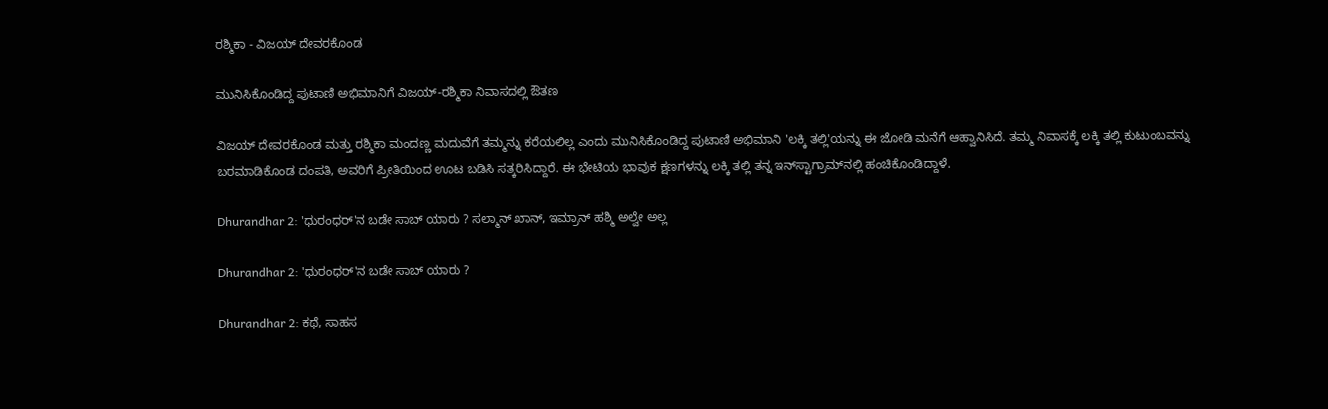ರಶ್ಮಿಕಾ - ವಿಜಯ್‌ ದೇವರಕೊಂಡ

ಮುನಿಸಿಕೊಂಡಿದ್ದ ಪುಟಾಣಿ ಅಭಿಮಾನಿಗೆ ವಿಜಯ್-ರಶ್ಮಿಕಾ ನಿವಾಸದಲ್ಲಿ ಔತಣ

ವಿಜಯ್ ದೇವರಕೊಂಡ ಮತ್ತು ರಶ್ಮಿಕಾ ಮಂದಣ್ಣ ಮದುವೆಗೆ ತಮ್ಮನ್ನು ಕರೆಯಲಿಲ್ಲ ಎಂದು ಮುನಿಸಿಕೊಂಡಿದ್ದ ಪುಟಾಣಿ ಅಭಿಮಾನಿ 'ಲಕ್ಕಿ ತಲ್ಲಿ'ಯನ್ನು ಈ ಜೋಡಿ ಮನೆಗೆ ಆಹ್ವಾನಿಸಿದೆ. ತಮ್ಮ ನಿವಾಸಕ್ಕೆ ಲಕ್ಕಿ ತಲ್ಲಿ ಕುಟುಂಬವನ್ನು ಬರಮಾಡಿಕೊಂಡ ದಂಪತಿ, ಅವರಿಗೆ ಪ್ರೀತಿಯಿಂದ ಊಟ ಬಡಿಸಿ ಸತ್ಕರಿಸಿದ್ದಾರೆ. ಈ ಭೇಟಿಯ ಭಾವುಕ ಕ್ಷಣಗಳನ್ನು ಲಕ್ಕಿ ತಲ್ಲಿ ತನ್ನ ಇನ್‌ಸ್ಟಾಗ್ರಾಮ್‌ನಲ್ಲಿ ಹಂಚಿಕೊಂಡಿದ್ದಾಳೆ.

Dhurandhar 2: 'ಧುರಂಧರ್'ನ ಬಡೇ ಸಾಬ್ ಯಾರು ? ಸಲ್ಮಾನ್ ಖಾನ್, ಇಮ್ರಾನ್ ಹಶ್ಮಿ ಅಲ್ವೇ ಅಲ್ಲ

Dhurandhar 2: 'ಧುರಂಧರ್'ನ ಬಡೇ ಸಾಬ್ ಯಾರು ?

Dhurandhar 2: ಕಥೆ, ಸಾಹಸ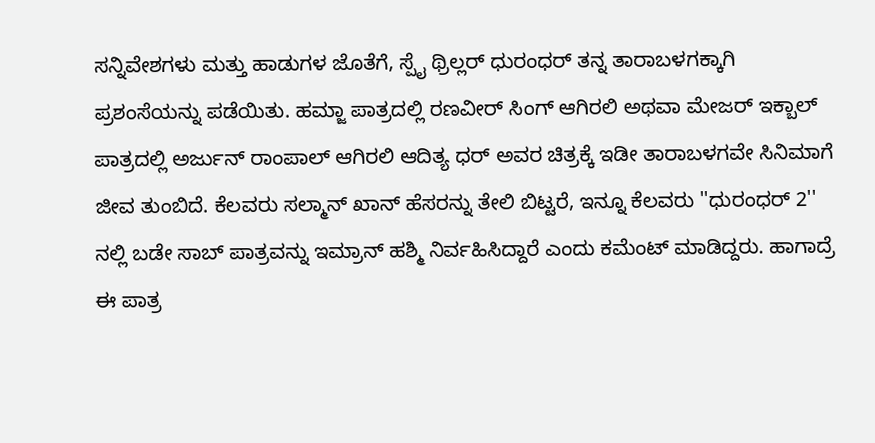ಸನ್ನಿವೇಶಗಳು ಮತ್ತು ಹಾಡುಗಳ ಜೊತೆಗೆ, ಸ್ಪೈ ಥ್ರಿಲ್ಲರ್ ಧುರಂಧರ್ ತನ್ನ ತಾರಾಬಳಗಕ್ಕಾಗಿ ಪ್ರಶಂಸೆಯನ್ನು ಪಡೆಯಿತು. ಹಮ್ಜಾ ಪಾತ್ರದಲ್ಲಿ ರಣವೀರ್ ಸಿಂಗ್ ಆಗಿರಲಿ ಅಥವಾ ಮೇಜರ್ ಇಕ್ಬಾಲ್ ಪಾತ್ರದಲ್ಲಿ ಅರ್ಜುನ್ ರಾಂಪಾಲ್ ಆಗಿರಲಿ ಆದಿತ್ಯ ಧರ್ ಅವರ ಚಿತ್ರಕ್ಕೆ ಇಡೀ ತಾರಾಬಳಗವೇ ಸಿನಿಮಾಗೆ ಜೀವ ತುಂಬಿದೆ. ಕೆಲವರು ಸಲ್ಮಾನ್ ಖಾನ್ ಹೆಸರನ್ನು ತೇಲಿ ಬಿಟ್ಟರೆ, ಇನ್ನೂ ಕೆಲವರು ''ಧುರಂಧರ್ 2'' ನಲ್ಲಿ ಬಡೇ ಸಾಬ್ ಪಾತ್ರವನ್ನು ಇಮ್ರಾನ್ ಹಶ್ಮಿ ನಿರ್ವಹಿಸಿದ್ದಾರೆ ಎಂದು ಕಮೆಂಟ್‌ ಮಾಡಿದ್ದರು. ಹಾಗಾದ್ರೆ ಈ ಪಾತ್ರ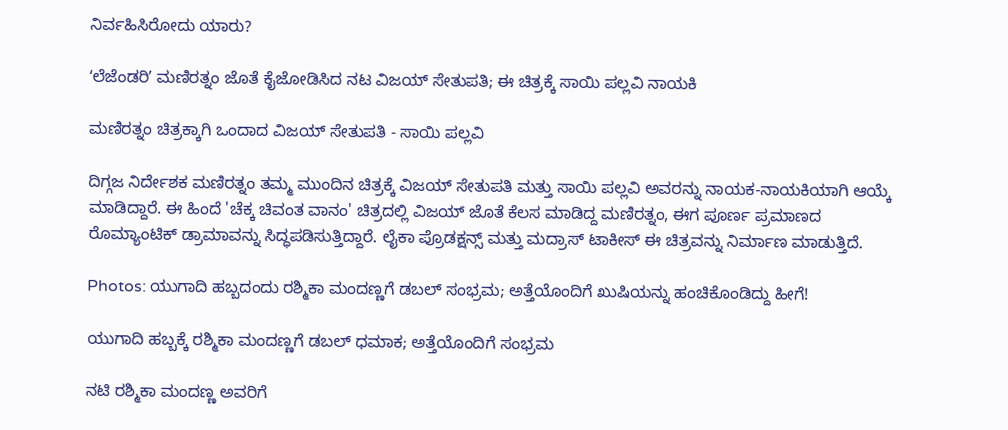ನಿರ್ವಹಿಸಿರೋದು ಯಾರು?

ʻಲೆಜೆಂಡರಿʼ ಮಣಿರತ್ನಂ ಜೊತೆ ಕೈಜೋಡಿಸಿದ ನಟ ವಿಜಯ್‌ ಸೇತುಪತಿ; ಈ ಚಿತ್ರಕ್ಕೆ ಸಾಯಿ ಪಲ್ಲವಿ ನಾಯಕಿ

ಮಣಿರತ್ನಂ ಚಿತ್ರಕ್ಕಾಗಿ ಒಂದಾದ ವಿಜಯ್ ಸೇತುಪತಿ - ಸಾಯಿ ಪಲ್ಲವಿ

ದಿಗ್ಗಜ ನಿರ್ದೇಶಕ ಮಣಿರತ್ನಂ ತಮ್ಮ ಮುಂದಿನ ಚಿತ್ರಕ್ಕೆ ವಿಜಯ್ ಸೇತುಪತಿ ಮತ್ತು ಸಾಯಿ ಪಲ್ಲವಿ ಅವರನ್ನು ನಾಯಕ-ನಾಯಕಿಯಾಗಿ ಆಯ್ಕೆ ಮಾಡಿದ್ದಾರೆ. ಈ ಹಿಂದೆ 'ಚೆಕ್ಕ ಚಿವಂತ ವಾನಂ' ಚಿತ್ರದಲ್ಲಿ ವಿಜಯ್ ಜೊತೆ ಕೆಲಸ ಮಾಡಿದ್ದ ಮಣಿರತ್ನಂ, ಈಗ ಪೂರ್ಣ ಪ್ರಮಾಣದ ರೊಮ್ಯಾಂಟಿಕ್ ಡ್ರಾಮಾವನ್ನು ಸಿದ್ಧಪಡಿಸುತ್ತಿದ್ದಾರೆ. ಲೈಕಾ ಪ್ರೊಡಕ್ಷನ್ಸ್ ಮತ್ತು ಮದ್ರಾಸ್ ಟಾಕೀಸ್ ಈ ಚಿತ್ರವನ್ನು ನಿರ್ಮಾಣ ಮಾಡುತ್ತಿದೆ.

Photos: ಯುಗಾದಿ ಹಬ್ಬದಂದು ರಶ್ಮಿಕಾ ಮಂದಣ್ಣಗೆ ಡಬಲ್‌ ಸಂಭ್ರಮ; ಅತ್ತೆಯೊಂದಿಗೆ ಖುಷಿಯನ್ನು ಹಂಚಿಕೊಂಡಿದ್ದು ಹೀಗೆ!

ಯುಗಾದಿ ಹಬ್ಬಕ್ಕೆ ರಶ್ಮಿಕಾ ಮಂದಣ್ಣಗೆ ಡಬಲ್ ಧಮಾಕ; ಅತ್ತೆಯೊಂದಿಗೆ ಸಂಭ್ರಮ

ನಟಿ ರಶ್ಮಿಕಾ ಮಂದಣ್ಣ ಅವರಿಗೆ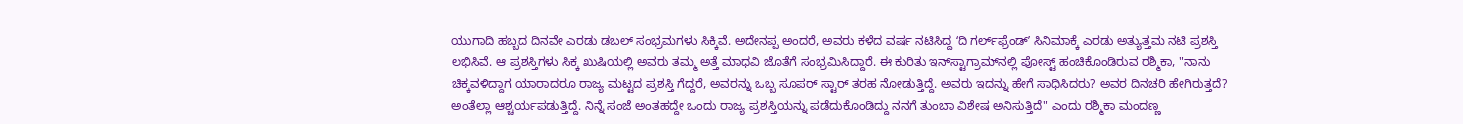ಯುಗಾದಿ ಹಬ್ಬದ ದಿನವೇ ಎರಡು ಡಬಲ್‌ ಸಂಭ್ರಮಗಳು ಸಿಕ್ಕಿವೆ. ಅದೇನಪ್ಪ ಅಂದರೆ, ಅವರು ಕಳೆದ ವರ್ಷ ನಟಿಸಿದ್ದ ʻದಿ ಗರ್ಲ್‌ಫ್ರೆಂಡ್‌ʼ ಸಿನಿಮಾಕ್ಕೆ ಎರಡು ಅತ್ಯುತ್ತಮ ನಟಿ ಪ್ರಶಸ್ತಿ ಲಭಿಸಿವೆ. ಆ ಪ್ರಶಸ್ತಿಗಳು ಸಿಕ್ಕ ಖುಷಿಯಲ್ಲಿ ಅವರು ತಮ್ಮ ಅತ್ತೆ ಮಾಧವಿ ಜೊತೆಗೆ ಸಂಭ್ರಮಿಸಿದ್ದಾರೆ. ಈ ಕುರಿತು ಇನ್‌ಸ್ಟಾಗ್ರಾಮ್‌ನಲ್ಲಿ ಪೋಸ್ಟ್‌ ಹಂಚಿಕೊಂಡಿರುವ ರಶ್ಮಿಕಾ, "ನಾನು ಚಿಕ್ಕವಳಿದ್ದಾಗ ಯಾರಾದರೂ ರಾಜ್ಯ ಮಟ್ಟದ ಪ್ರಶಸ್ತಿ ಗೆದ್ದರೆ, ಅವರನ್ನು ಒಬ್ಬ ಸೂಪರ್‌ ಸ್ಟಾರ್‌ ತರಹ ನೋಡುತ್ತಿದ್ದೆ. ಅವರು ಇದನ್ನು ಹೇಗೆ ಸಾಧಿಸಿದರು? ಅವರ ದಿನಚರಿ ಹೇಗಿರುತ್ತದೆ? ಅಂತೆಲ್ಲಾ ಆಶ್ಚರ್ಯಪಡುತ್ತಿದ್ದೆ. ನಿನ್ನೆ ಸಂಜೆ ಅಂತಹದ್ದೇ ಒಂದು ರಾಜ್ಯ ಪ್ರಶಸ್ತಿಯನ್ನು ಪಡೆದುಕೊಂಡಿದ್ದು ನನಗೆ ತುಂಬಾ ವಿಶೇಷ ಅನಿಸುತ್ತಿದೆ" ಎಂದು ರಶ್ಮಿಕಾ ಮಂದಣ್ಣ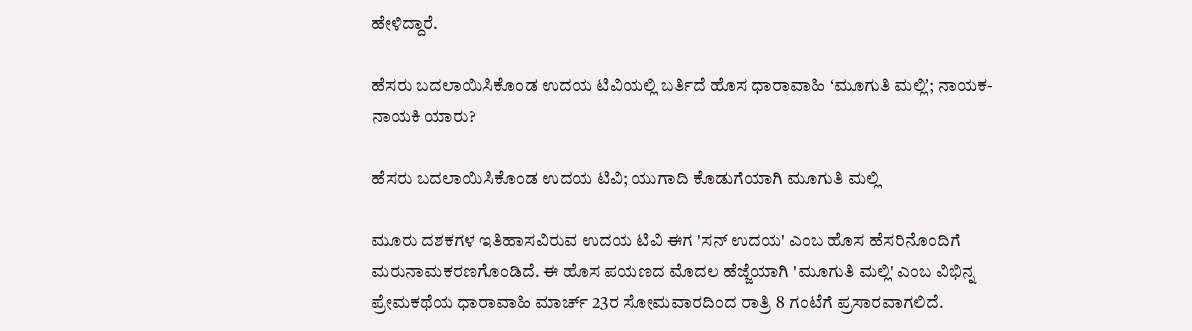ಹೇಳಿದ್ದಾರೆ.

ಹೆಸರು ಬದಲಾಯಿಸಿಕೊಂಡ ಉದಯ ಟಿವಿಯಲ್ಲಿ ಬರ್ತಿದೆ ಹೊಸ ಧಾರಾವಾಹಿ ʻಮೂಗುತಿ ಮಲ್ಲಿʼ; ನಾಯಕ-ನಾಯಕಿ ಯಾರು?

ಹೆಸರು ಬದಲಾಯಿಸಿಕೊಂಡ ಉದಯ ಟಿವಿ; ಯುಗಾದಿ ಕೊಡುಗೆಯಾಗಿ ಮೂಗುತಿ ಮಲ್ಲಿ

ಮೂರು ದಶಕಗಳ ಇತಿಹಾಸವಿರುವ ಉದಯ ಟಿವಿ ಈಗ 'ಸನ್ ಉದಯ' ಎಂಬ ಹೊಸ ಹೆಸರಿನೊಂದಿಗೆ ಮರುನಾಮಕರಣಗೊಂಡಿದೆ. ಈ ಹೊಸ ಪಯಣದ ಮೊದಲ ಹೆಜ್ಜೆಯಾಗಿ 'ಮೂಗುತಿ ಮಲ್ಲಿ' ಎಂಬ ವಿಭಿನ್ನ ಪ್ರೇಮಕಥೆಯ ಧಾರಾವಾಹಿ ಮಾರ್ಚ್ 23ರ ಸೋಮವಾರದಿಂದ ರಾತ್ರಿ 8 ಗಂಟೆಗೆ ಪ್ರಸಾರವಾಗಲಿದೆ.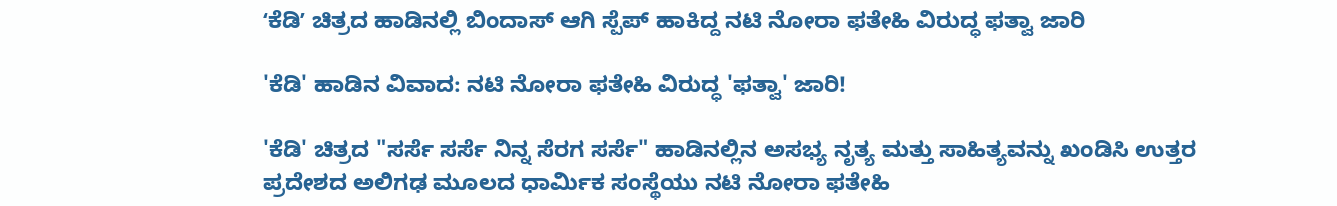ʻಕೆಡಿʼ ಚಿತ್ರದ ಹಾಡಿನಲ್ಲಿ ಬಿಂದಾಸ್‌ ಆಗಿ ಸ್ಪೆಪ್‌ ಹಾಕಿದ್ದ ನಟಿ ನೋರಾ ಫತೇಹಿ ವಿರುದ್ಧ ಫತ್ವಾ ಜಾರಿ

'ಕೆಡಿ' ಹಾಡಿನ ವಿವಾದ: ನಟಿ ನೋರಾ ಫತೇಹಿ ವಿರುದ್ಧ 'ಫತ್ವಾ' ಜಾರಿ!

'ಕೆಡಿ' ಚಿತ್ರದ "ಸರ್ಸೆ ಸರ್ಸೆ ನಿನ್ನ ಸೆರಗ ಸರ್ಸೆ" ಹಾಡಿನಲ್ಲಿನ ಅಸಭ್ಯ ನೃತ್ಯ ಮತ್ತು ಸಾಹಿತ್ಯವನ್ನು ಖಂಡಿಸಿ ಉತ್ತರ ಪ್ರದೇಶದ ಅಲಿಗಢ ಮೂಲದ ಧಾರ್ಮಿಕ ಸಂಸ್ಥೆಯು ನಟಿ ನೋರಾ ಫತೇಹಿ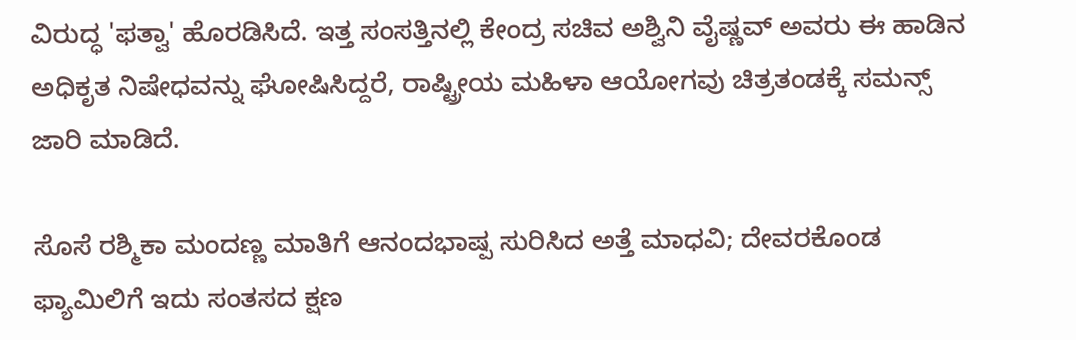ವಿರುದ್ಧ 'ಫತ್ವಾ' ಹೊರಡಿಸಿದೆ. ಇತ್ತ ಸಂಸತ್ತಿನಲ್ಲಿ ಕೇಂದ್ರ ಸಚಿವ ಅಶ್ವಿನಿ ವೈಷ್ಣವ್ ಅವರು ಈ ಹಾಡಿನ ಅಧಿಕೃತ ನಿಷೇಧವನ್ನು ಘೋಷಿಸಿದ್ದರೆ, ರಾಷ್ಟ್ರೀಯ ಮಹಿಳಾ ಆಯೋಗವು ಚಿತ್ರತಂಡಕ್ಕೆ ಸಮನ್ಸ್ ಜಾರಿ ಮಾಡಿದೆ.

ಸೊಸೆ ರಶ್ಮಿಕಾ ಮಂದಣ್ಣ ಮಾತಿಗೆ ಆನಂದಭಾಷ್ಪ ಸುರಿಸಿದ ಅತ್ತೆ ಮಾಧವಿ; ದೇವರಕೊಂಡ ಫ್ಯಾಮಿಲಿಗೆ ಇದು ಸಂತಸದ ಕ್ಷಣ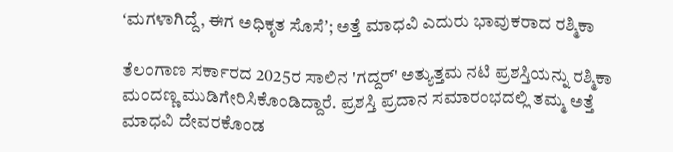ʻಮಗಳಾಗಿದ್ದೆ, ಈಗ ಅಧಿಕೃತ ಸೊಸೆʼ; ಅತ್ತೆ ಮಾಧವಿ ಎದುರು ಭಾವುಕರಾದ ರಶ್ಮಿಕಾ

ತೆಲಂಗಾಣ ಸರ್ಕಾರದ 2025ರ ಸಾಲಿನ 'ಗದ್ದರ್' ಅತ್ಯುತ್ತಮ ನಟಿ ಪ್ರಶಸ್ತಿಯನ್ನು ರಶ್ಮಿಕಾ ಮಂದಣ್ಣ ಮುಡಿಗೇರಿಸಿಕೊಂಡಿದ್ದಾರೆ. ಪ್ರಶಸ್ತಿ ಪ್ರದಾನ ಸಮಾರಂಭದಲ್ಲಿ ತಮ್ಮ ಅತ್ತೆ ಮಾಧವಿ ದೇವರಕೊಂಡ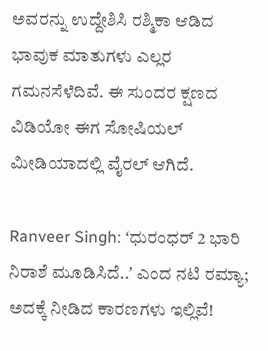ಅವರನ್ನು ಉದ್ದೇಶಿಸಿ ರಶ್ಮಿಕಾ ಆಡಿದ ಭಾವುಕ ಮಾತುಗಳು ಎಲ್ಲರ ಗಮನಸೆಳೆದಿವೆ. ಈ ಸುಂದರ ಕ್ಷಣದ ವಿಡಿಯೋ ಈಗ ಸೋಷಿಯಲ್ ಮೀಡಿಯಾದಲ್ಲಿ ವೈರಲ್ ಆಗಿದೆ.

Ranveer Singh: ʻಧುರಂಧರ್ 2 ಭಾರಿ ನಿರಾಶೆ ಮೂಡಿಸಿದೆ..ʼ ಎಂದ ನಟಿ ರಮ್ಯಾ; ಅದಕ್ಕೆ ನೀಡಿದ ಕಾರಣಗಳು ಇಲ್ಲಿವೆ!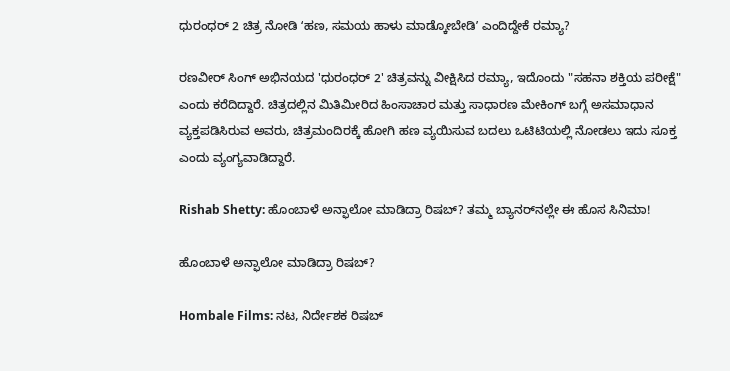ಧುರಂಧರ್‌ 2 ಚಿತ್ರ ನೋಡಿ ʻಹಣ, ಸಮಯ ಹಾಳು ಮಾಡ್ಕೋಬೇಡಿʼ ಎಂದಿದ್ದೇಕೆ ರಮ್ಯಾ?

ರಣವೀರ್ ಸಿಂಗ್ ಅಭಿನಯದ 'ಧುರಂಧರ್ 2' ಚಿತ್ರವನ್ನು ವೀಕ್ಷಿಸಿದ ರಮ್ಯಾ, ಇದೊಂದು "ಸಹನಾ ಶಕ್ತಿಯ ಪರೀಕ್ಷೆ" ಎಂದು ಕರೆದಿದ್ದಾರೆ. ಚಿತ್ರದಲ್ಲಿನ ಮಿತಿಮೀರಿದ ಹಿಂಸಾಚಾರ ಮತ್ತು ಸಾಧಾರಣ ಮೇಕಿಂಗ್ ಬಗ್ಗೆ ಅಸಮಾಧಾನ ವ್ಯಕ್ತಪಡಿಸಿರುವ ಅವರು, ಚಿತ್ರಮಂದಿರಕ್ಕೆ ಹೋಗಿ ಹಣ ವ್ಯಯಿಸುವ ಬದಲು ಒಟಿಟಿಯಲ್ಲಿ ನೋಡಲು ಇದು ಸೂಕ್ತ ಎಂದು ವ್ಯಂಗ್ಯವಾಡಿದ್ದಾರೆ.

Rishab Shetty: ಹೊಂಬಾಳೆ ಅನ್ಫಾಲೋ ಮಾಡಿದ್ರಾ ರಿಷಬ್? ತಮ್ಮ ಬ್ಯಾನರ್‌ನಲ್ಲೇ ಈ ಹೊಸ ಸಿನಿಮಾ!

ಹೊಂಬಾಳೆ ಅನ್ಫಾಲೋ ಮಾಡಿದ್ರಾ ರಿಷಬ್?

Hombale Films: ನಟ, ನಿರ್ದೇಶಕ ರಿಷಬ್‌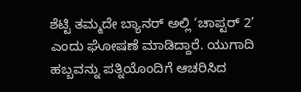ಶೆಟ್ಟಿ ತಮ್ಮದೇ ಬ್ಯಾನರ್ ಅಲ್ಲಿ ‘ಚಾಪ್ಟರ್ 2’ ಎಂದು ಘೋಷಣೆ ಮಾಡಿದ್ದಾರೆ. ಯುಗಾದಿ ಹಬ್ಬವನ್ನು ಪತ್ನಿಯೊಂದಿಗೆ ಆಚರಿಸಿದ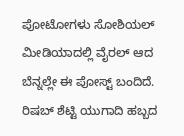ಪೋಟೋಗಳು ಸೋಶಿಯಲ್ ಮೀಡಿಯಾದಲ್ಲಿ ವೈರಲ್‌ ಆದ ಬೆನ್ನಲ್ಲೇ ಈ ಪೋಸ್ಟ್‌ ಬಂದಿದೆ. ರಿಷಬ್ ಶೆಟ್ಟಿ ಯುಗಾದಿ ಹಬ್ಬದ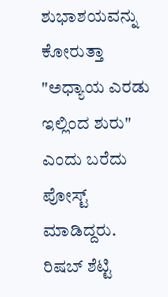ಶುಭಾಶಯವನ್ನು ಕೋರುತ್ತಾ "ಅಧ್ಯಾಯ ಎರಡು ಇಲ್ಲಿಂದ ಶುರು" ಎಂದು ಬರೆದು ಪೋಸ್ಟ್ ಮಾಡಿದ್ದರು. ರಿಷಬ್ ಶೆಟ್ಟಿ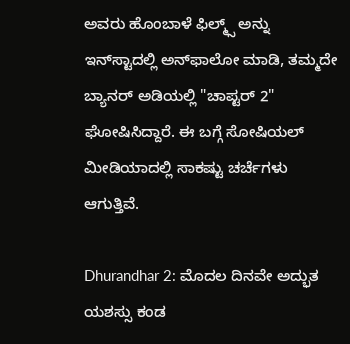ಅವರು ಹೊಂಬಾಳೆ ಫಿಲ್ಮ್ಸ್ ಅನ್ನು ಇನ್‌ಸ್ಟಾದಲ್ಲಿ ಅನ್‌ಫಾಲೋ ಮಾಡಿ, ತಮ್ಮದೇ ಬ್ಯಾನರ್ ಅಡಿಯಲ್ಲಿ "ಚಾಪ್ಟರ್ 2" ಘೋಷಿಸಿದ್ದಾರೆ. ಈ ಬಗ್ಗೆ ಸೋಷಿಯಲ್‌ ಮೀಡಿಯಾದಲ್ಲಿ ಸಾಕಷ್ಟು ಚರ್ಚೆಗಳು ಆಗುತ್ತಿವೆ.

Dhurandhar 2: ಮೊದಲ ದಿನವೇ ಅದ್ಭುತ ಯಶಸ್ಸು ಕಂಡ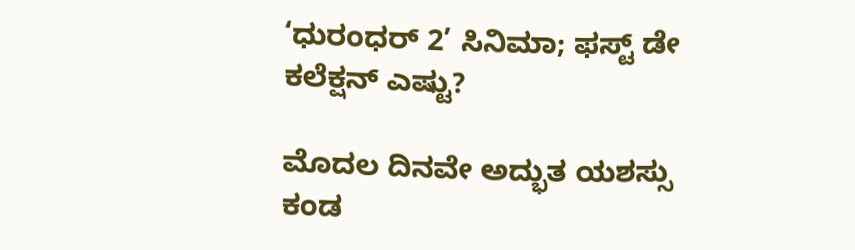‘ಧುರಂಧರ್ 2’ ಸಿನಿಮಾ; ಫಸ್ಟ್‌ ಡೇ ಕಲೆಕ್ಷನ್‌ ಎಷ್ಟು?

ಮೊದಲ ದಿನವೇ ಅದ್ಭುತ ಯಶಸ್ಸು ಕಂಡ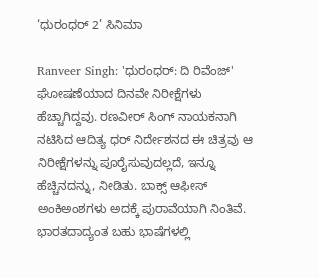‘ಧುರಂಧರ್ 2’ ಸಿನಿಮಾ

Ranveer Singh: 'ಧುರಂಧರ್‌: ದಿ ರಿವೆಂಜ್' ಘೋಷಣೆಯಾದ ದಿನವೇ ನಿರೀಕ್ಷೆಗಳು ಹೆಚ್ಚಾಗಿದ್ದವು. ರಣವೀರ್ ಸಿಂಗ್ ನಾಯಕನಾಗಿ ನಟಿಸಿದ ಆದಿತ್ಯ ಧರ್ ನಿರ್ದೇಶನದ ಈ ಚಿತ್ರವು ಆ ನಿರೀಕ್ಷೆಗಳನ್ನು ಪೂರೈಸುವುದಲ್ಲದೆ, ಇನ್ನೂ ಹೆಚ್ಚಿನದನ್ನು, ನೀಡಿತು. ಬಾಕ್ಸ್ ಆಫೀಸ್ ಅಂಕಿಅಂಶಗಳು ಅದಕ್ಕೆ ಪುರಾವೆಯಾಗಿ ನಿಂತಿವೆ. ಭಾರತದಾದ್ಯಂತ ಬಹು ಭಾಷೆಗಳಲ್ಲಿ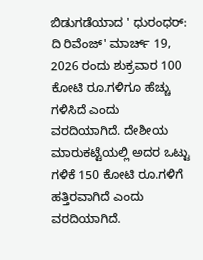ಬಿಡುಗಡೆಯಾದ ' ಧುರಂಧರ್‌: ದಿ ರಿವೆಂಜ್' ಮಾರ್ಚ್ 19, 2026 ರಂದು ಶುಕ್ರವಾರ 100 ಕೋಟಿ ರೂ.ಗಳಿಗೂ ಹೆಚ್ಚು ಗಳಿಸಿದೆ ಎಂದು ವರದಿಯಾಗಿದೆ. ದೇಶೀಯ ಮಾರುಕಟ್ಟೆಯಲ್ಲಿ ಅದರ ಒಟ್ಟು ಗಳಿಕೆ 150 ಕೋಟಿ ರೂ.ಗಳಿಗೆ ಹತ್ತಿರವಾಗಿದೆ ಎಂದು ವರದಿಯಾಗಿದೆ.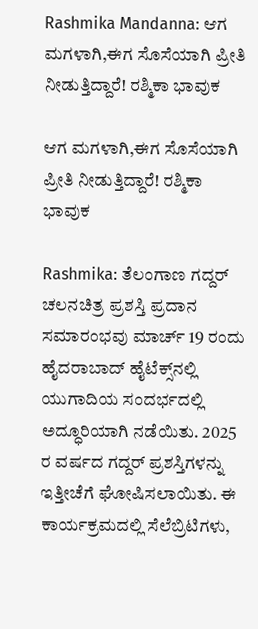Rashmika Mandanna: ಆಗ ಮಗಳಾಗಿ,ಈಗ ಸೊಸೆಯಾಗಿ ಪ್ರೀತಿ ನೀಡುತ್ತಿದ್ದಾರೆ! ರಶ್ಮಿಕಾ ಭಾವುಕ

ಆಗ ಮಗಳಾಗಿ,ಈಗ ಸೊಸೆಯಾಗಿ ಪ್ರೀತಿ ನೀಡುತ್ತಿದ್ದಾರೆ! ರಶ್ಮಿಕಾ ಭಾವುಕ

Rashmika: ತೆಲಂಗಾಣ ಗದ್ದರ್ ಚಲನಚಿತ್ರ ಪ್ರಶಸ್ತಿ ಪ್ರದಾನ ಸಮಾರಂಭವು ಮಾರ್ಚ್ 19 ರಂದು ಹೈದರಾಬಾದ್ ಹೈಟೆಕ್ಸ್‌ನಲ್ಲಿ ಯುಗಾದಿಯ ಸಂದರ್ಭದಲ್ಲಿ ಅದ್ಧೂರಿಯಾಗಿ ನಡೆಯಿತು. 2025 ರ ವರ್ಷದ ಗದ್ದರ್ ಪ್ರಶಸ್ತಿಗಳನ್ನು ಇತ್ತೀಚೆಗೆ ಘೋಷಿಸಲಾಯಿತು. ಈ ಕಾರ್ಯಕ್ರಮದಲ್ಲಿ ಸೆಲೆಬ್ರಿಟಿಗಳು,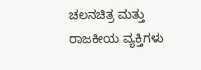ಚಲನಚಿತ್ರ ಮತ್ತು ರಾಜಕೀಯ ವ್ಯಕ್ತಿಗಳು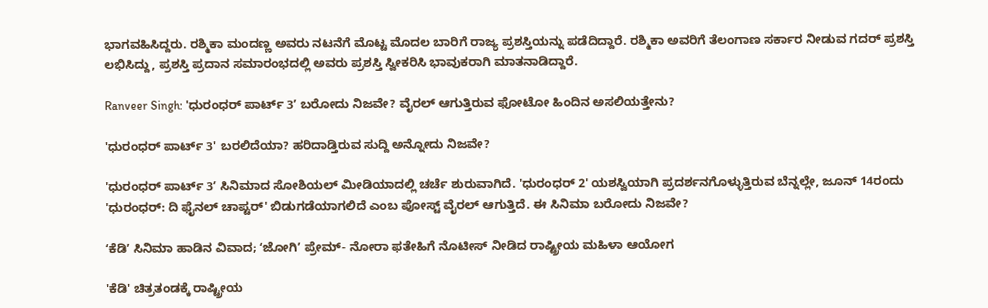ಭಾಗವಹಿಸಿದ್ದರು. ರಶ್ಮಿಕಾ ಮಂದಣ್ಣ ಅವರು ನಟನೆಗೆ ಮೊಟ್ಟ ಮೊದಲ ಬಾರಿಗೆ ರಾಜ್ಯ ಪ್ರಶಸ್ತಿಯನ್ನು ಪಡೆದಿದ್ದಾರೆ. ರಶ್ಮಿಕಾ ಅವರಿಗೆ ತೆಲಂಗಾಣ ಸರ್ಕಾರ ನೀಡುವ ಗದರ್ ಪ್ರಶಸ್ತಿ ಲಭಿಸಿದ್ದು, ಪ್ರಶಸ್ತಿ ಪ್ರದಾನ ಸಮಾರಂಭದಲ್ಲಿ ಅವರು ಪ್ರಶಸ್ತಿ ಸ್ವೀಕರಿಸಿ ಭಾವುಕರಾಗಿ ಮಾತನಾಡಿದ್ದಾರೆ.

Ranveer Singh: 'ಧುರಂಧರ್ ಪಾರ್ಟ್‌ 3ʼ ಬರೋದು ನಿಜವೇ? ವೈರಲ್‌ ಆಗುತ್ತಿರುವ ಫೋಟೋ ಹಿಂದಿನ ಅಸಲಿಯತ್ತೇನು?

'ಧುರಂಧರ್ ಪಾರ್ಟ್‌ 3' ಬರಲಿದೆಯಾ? ಹರಿದಾಡ್ತಿರುವ ಸುದ್ದಿ ಅನ್ನೋದು ನಿಜವೇ?

'ಧುರಂಧರ್ ಪಾರ್ಟ್‌ 3ʼ ಸಿನಿಮಾದ ಸೋಶಿಯಲ್‌ ಮೀಡಿಯಾದಲ್ಲಿ ಚರ್ಚೆ ಶುರುವಾಗಿದೆ. 'ಧುರಂಧರ್ 2' ಯಶಸ್ವಿಯಾಗಿ ಪ್ರದರ್ಶನಗೊಳ್ಳುತ್ತಿರುವ ಬೆನ್ನಲ್ಲೇ, ಜೂನ್ 14ರಂದು 'ಧುರಂಧರ್: ದಿ ಫೈನಲ್ ಚಾಪ್ಟರ್' ಬಿಡುಗಡೆಯಾಗಲಿದೆ ಎಂಬ ಪೋಸ್ಟ್ ವೈರಲ್ ಆಗುತ್ತಿದೆ. ಈ ಸಿನಿಮಾ ಬರೋದು ನಿಜವೇ?

ʻಕೆಡಿʼ ಸಿನಿಮಾ ಹಾಡಿನ ವಿವಾದ; ʻಜೋಗಿʼ ಪ್ರೇಮ್- ನೋರಾ ಫತೇಹಿಗೆ ನೊಟೀಸ್ ನೀಡಿದ ರಾಷ್ಟ್ರೀಯ ಮಹಿಳಾ ಆಯೋಗ

'ಕೆಡಿ' ಚಿತ್ರತಂಡಕ್ಕೆ ರಾಷ್ಟ್ರೀಯ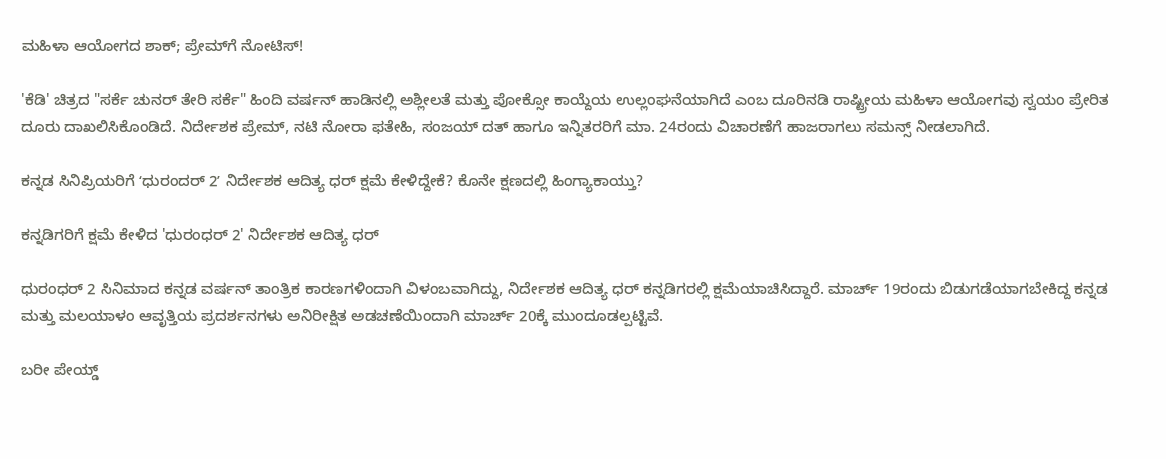ಮಹಿಳಾ ಆಯೋಗದ ಶಾಕ್; ಪ್ರೇಮ್‌ಗೆ ನೋಟಿಸ್!

'ಕೆಡಿ' ಚಿತ್ರದ "ಸರ್ಕೆ ಚುನರ್ ತೇರಿ ಸರ್ಕೆ" ಹಿಂದಿ ವರ್ಷನ್‌ ಹಾಡಿನಲ್ಲಿ ಅಶ್ಲೀಲತೆ ಮತ್ತು ಪೋಕ್ಸೋ ಕಾಯ್ದೆಯ ಉಲ್ಲಂಘನೆಯಾಗಿದೆ ಎಂಬ ದೂರಿನಡಿ ರಾಷ್ಟ್ರೀಯ ಮಹಿಳಾ ಆಯೋಗವು ಸ್ವಯಂ ಪ್ರೇರಿತ ದೂರು ದಾಖಲಿಸಿಕೊಂಡಿದೆ. ನಿರ್ದೇಶಕ ಪ್ರೇಮ್, ನಟಿ ನೋರಾ ಫತೇಹಿ, ಸಂಜಯ್ ದತ್ ಹಾಗೂ ಇನ್ನಿತರರಿಗೆ ಮಾ. 24ರಂದು ವಿಚಾರಣೆಗೆ ಹಾಜರಾಗಲು ಸಮನ್ಸ್ ನೀಡಲಾಗಿದೆ.

ಕನ್ನಡ ಸಿನಿಪ್ರಿಯರಿಗೆ ʻಧುರಂದರ್‌ 2ʼ ನಿರ್ದೇಶಕ ಆದಿತ್ಯ ಧರ್‌ ಕ್ಷಮೆ ಕೇಳಿದ್ದೇಕೆ? ಕೊನೇ ಕ್ಷಣದಲ್ಲಿ ಹಿಂಗ್ಯಾಕಾಯ್ತು?

ಕನ್ನಡಿಗರಿಗೆ ಕ್ಷಮೆ ಕೇಳಿದ 'ಧುರಂಧರ್ 2' ನಿರ್ದೇಶಕ ಆದಿತ್ಯ ಧರ್

ಧುರಂಧರ್‌ 2 ಸಿನಿಮಾದ ಕನ್ನಡ ವರ್ಷನ್‌ ತಾಂತ್ರಿಕ ಕಾರಣಗಳಿಂದಾಗಿ ವಿಳಂಬವಾಗಿದ್ದು, ನಿರ್ದೇಶಕ ಆದಿತ್ಯ ಧರ್ ಕನ್ನಡಿಗರಲ್ಲಿ ಕ್ಷಮೆಯಾಚಿಸಿದ್ದಾರೆ. ಮಾರ್ಚ್ 19ರಂದು ಬಿಡುಗಡೆಯಾಗಬೇಕಿದ್ದ ಕನ್ನಡ ಮತ್ತು ಮಲಯಾಳಂ ಆವೃತ್ತಿಯ ಪ್ರದರ್ಶನಗಳು ಅನಿರೀಕ್ಷಿತ ಅಡಚಣೆಯಿಂದಾಗಿ ಮಾರ್ಚ್ 20ಕ್ಕೆ ಮುಂದೂಡಲ್ಪಟ್ಟಿವೆ.

ಬರೀ ಪೇಯ್ಡ್‌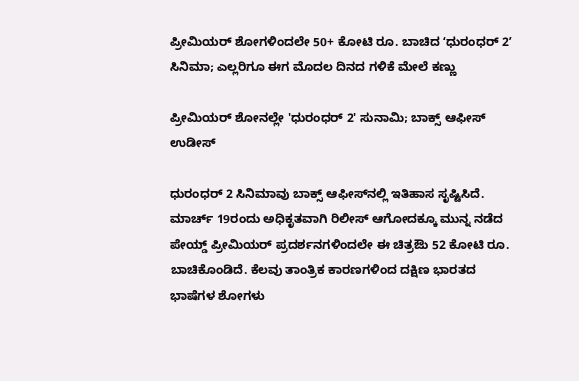ಪ್ರೀಮಿಯರ್‌ ಶೋಗಳಿಂದಲೇ 50+ ಕೋಟಿ ರೂ. ಬಾಚಿದ ʻಧುರಂಧರ್‌ 2ʼ ಸಿನಿಮಾ; ಎಲ್ಲರಿಗೂ ಈಗ ಮೊದಲ ದಿನದ ಗಳಿಕೆ ಮೇಲೆ ಕಣ್ಣು

ಪ್ರೀಮಿಯರ್‌ ಶೋನಲ್ಲೇ 'ಧುರಂಧರ್ 2' ಸುನಾಮಿ; ಬಾಕ್ಸ್‌ ಆಫೀಸ್‌ ಉಡೀಸ್‌

ಧುರಂಧರ್‌ 2 ಸಿನಿಮಾವು ಬಾಕ್ಸ್‌ ಆಫೀಸ್‌ನಲ್ಲಿ ಇತಿಹಾಸ ಸೃಷ್ಟಿಸಿದೆ. ಮಾರ್ಚ್ 19ರಂದು ಅಧಿಕೃತವಾಗಿ ರಿಲೀಸ್‌ ಆಗೋದಕ್ಕೂ ಮುನ್ನ ನಡೆದ ಪೇಯ್ಡ್ ಪ್ರೀಮಿಯರ್ ಪ್ರದರ್ಶನಗಳಿಂದಲೇ ಈ ಚಿತ್ರಔು 52 ಕೋಟಿ ರೂ. ಬಾಚಿಕೊಂಡಿದೆ. ಕೆಲವು ತಾಂತ್ರಿಕ ಕಾರಣಗಳಿಂದ ದಕ್ಷಿಣ ಭಾರತದ ಭಾಷೆಗಳ ಶೋಗಳು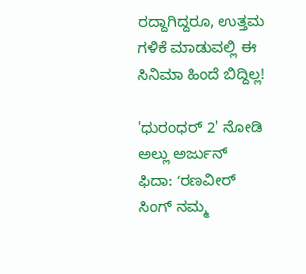ರದ್ದಾಗಿದ್ದರೂ, ಉತ್ತಮ ಗಳಿಕೆ ಮಾಡುವಲ್ಲಿ ಈ ಸಿನಿಮಾ ಹಿಂದೆ ಬಿದ್ದಿಲ್ಲ!

'ಧುರಂಧರ್ 2' ನೋಡಿ ಅಲ್ಲು ಅರ್ಜುನ್ ಫಿದಾ: ʻರಣವೀರ್ ಸಿಂಗ್ ನಮ್ಮ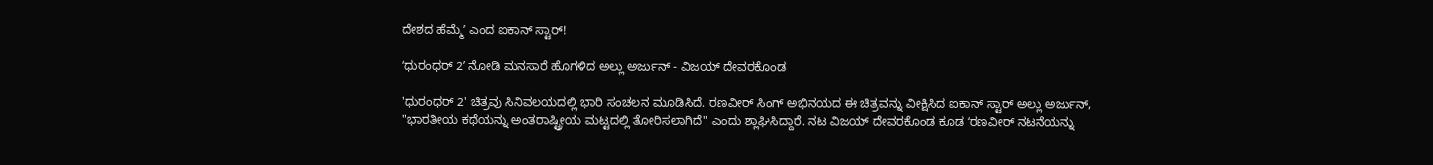ದೇಶದ ಹೆಮ್ಮೆʼ ಎಂದ ಐಕಾನ್ ಸ್ಟಾರ್!

ʻಧುರಂಧರ್‌ 2ʼ ನೋಡಿ ಮನಸಾರೆ ಹೊಗಳಿದ ಅಲ್ಲು ಅರ್ಜುನ್‌ - ವಿಜಯ್‌ ದೇವರಕೊಂಡ

'ಧುರಂಧರ್ 2' ಚಿತ್ರವು ಸಿನಿವಲಯದಲ್ಲಿ ಭಾರಿ ಸಂಚಲನ ಮೂಡಿಸಿದೆ. ರಣವೀರ್ ಸಿಂಗ್ ಅಭಿನಯದ ಈ ಚಿತ್ರವನ್ನು ವೀಕ್ಷಿಸಿದ ಐಕಾನ್ ಸ್ಟಾರ್ ಅಲ್ಲು ಅರ್ಜುನ್, "ಭಾರತೀಯ ಕಥೆಯನ್ನು ಅಂತರಾಷ್ಟ್ರೀಯ ಮಟ್ಟದಲ್ಲಿ ತೋರಿಸಲಾಗಿದೆ" ಎಂದು ಶ್ಲಾಘಿಸಿದ್ದಾರೆ. ನಟ ವಿಜಯ್ ದೇವರಕೊಂಡ ಕೂಡ ʻರಣವೀರ್ ನಟನೆಯನ್ನು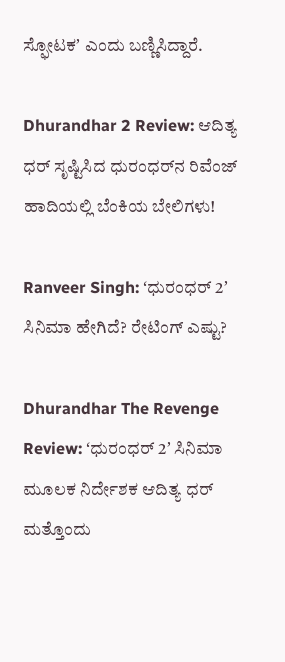ಸ್ಫೋಟಕʼ ಎಂದು ಬಣ್ಣಿಸಿದ್ದಾರೆ.

Dhurandhar 2 Review: ಆದಿತ್ಯ ಧರ್‌ ಸೃಷ್ಟಿಸಿದ ಧುರಂಧರ್‌ನ ರಿವೆಂಜ್ ಹಾದಿಯಲ್ಲಿ ಬೆಂಕಿಯ ಬೇಲಿಗಳು!

Ranveer Singh: ʻಧುರಂಧರ್‌ 2ʼ ಸಿನಿಮಾ ಹೇಗಿದೆ? ರೇಟಿಂಗ್‌ ಎಷ್ಟು?

Dhurandhar The Revenge Review: ʻಧುರಂಧರ್‌ 2ʼ ಸಿನಿಮಾ ಮೂಲಕ ನಿರ್ದೇಶಕ ಆದಿತ್ಯ ಧರ್ ಮತ್ತೊಂದು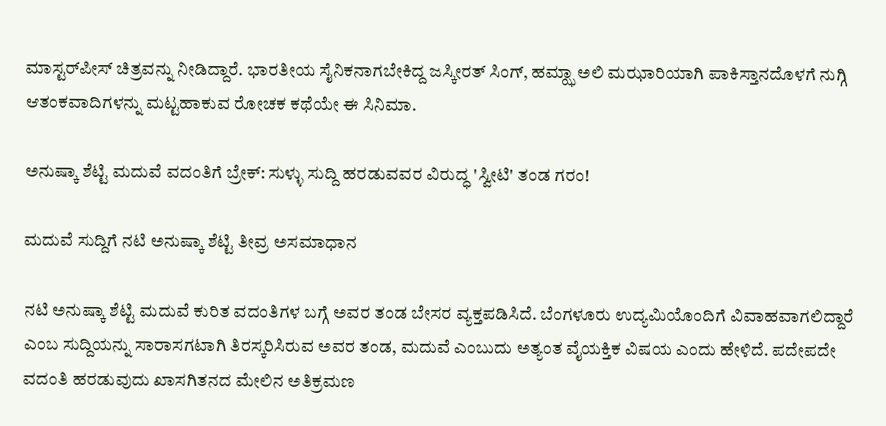ಮಾಸ್ಟರ್‌ಪೀಸ್ ಚಿತ್ರವನ್ನು ನೀಡಿದ್ದಾರೆ. ಭಾರತೀಯ ಸೈನಿಕನಾಗಬೇಕಿದ್ದ ಜಸ್ಕೀರತ್ ಸಿಂಗ್, ಹಮ್ಝಾ ಅಲಿ ಮಝಾರಿಯಾಗಿ ಪಾಕಿಸ್ತಾನದೊಳಗೆ ನುಗ್ಗಿ ಆತಂಕವಾದಿಗಳನ್ನು ಮಟ್ಟಹಾಕುವ ರೋಚಕ ಕಥೆಯೇ ಈ ಸಿನಿಮಾ.

ಅನುಷ್ಕಾ ಶೆಟ್ಟಿ ಮದುವೆ ವದಂತಿಗೆ ಬ್ರೇಕ್: ಸುಳ್ಳು ಸುದ್ದಿ ಹರಡುವವರ ವಿರುದ್ಧ 'ಸ್ವೀಟಿ' ತಂಡ ಗರಂ!

ಮದುವೆ ಸುದ್ದಿಗೆ ನಟಿ ಅನುಷ್ಕಾ ಶೆಟ್ಟಿ ತೀವ್ರ ಅಸಮಾಧಾನ

ನಟಿ ಅನುಷ್ಕಾ ಶೆಟ್ಟಿ ಮದುವೆ ಕುರಿತ ವದಂತಿಗಳ ಬಗ್ಗೆ ಅವರ ತಂಡ ಬೇಸರ ವ್ಯಕ್ತಪಡಿಸಿದೆ. ಬೆಂಗಳೂರು ಉದ್ಯಮಿಯೊಂದಿಗೆ ವಿವಾಹವಾಗಲಿದ್ದಾರೆ ಎಂಬ ಸುದ್ದಿಯನ್ನು ಸಾರಾಸಗಟಾಗಿ ತಿರಸ್ಕರಿಸಿರುವ ಅವರ ತಂಡ, ಮದುವೆ ಎಂಬುದು ಅತ್ಯಂತ ವೈಯಕ್ತಿಕ ವಿಷಯ ಎಂದು ಹೇಳಿದೆ. ಪದೇಪದೇ ವದಂತಿ ಹರಡುವುದು ಖಾಸಗಿತನದ ಮೇಲಿನ ಅತಿಕ್ರಮಣ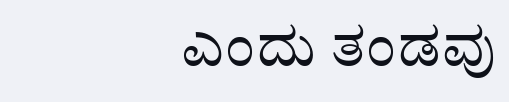ಎಂದು ತಂಡವು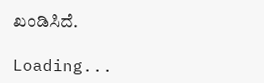ಖಂಡಿಸಿದೆ.

Loading...